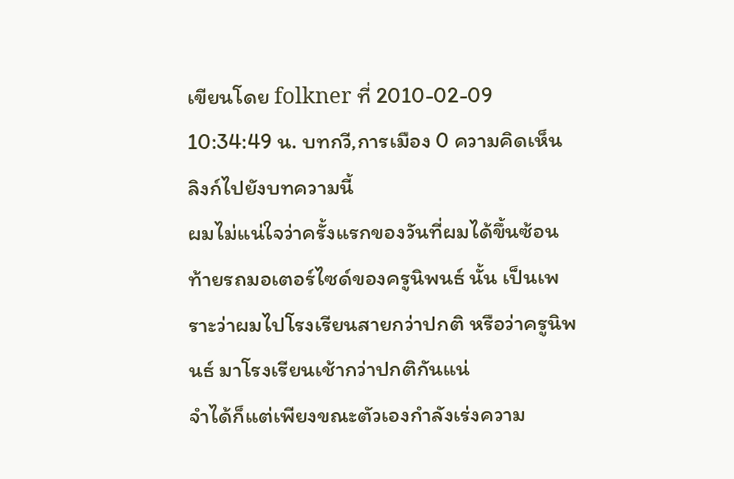เขียนโดย folkner ที่ 2010-02-09 10:34:49 น. บทกวี,การเมือง 0 ความคิดเห็น ลิงก์ไปยังบทความนี้
ผมไม่แน่ใจว่าครั้งแรกของวันที่ผมได้ขึ้นซ้อนท้ายรถมอเตอร์ไซด์ของครูนิพนธ์ นั้น เป็นเพราะว่าผมไปโรงเรียนสายกว่าปกติ หรือว่าครูนิพนธ์ มาโรงเรียนเช้ากว่าปกติกันแน่
จำได้ก็แต่เพียงขณะตัวเองกำลังเร่งความ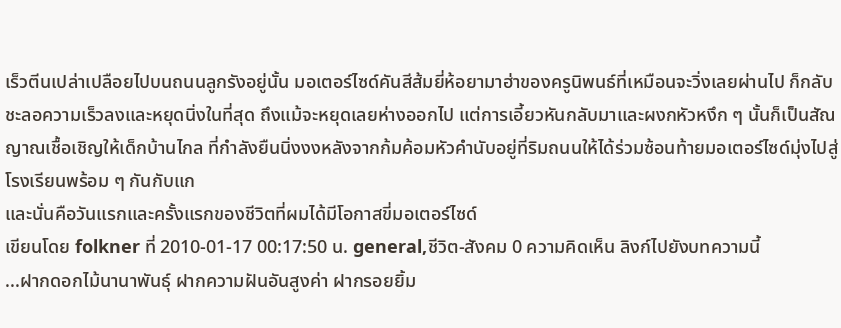เร็วตีนเปล่าเปลือยไปบนถนนลูกรังอยู่นั้น มอเตอร์ไซด์คันสีส้มยี่ห้อยามาฮ่าของครูนิพนธ์ที่เหมือนจะวิ่งเลยผ่านไป ก็กลับชะลอความเร็วลงและหยุดนิ่งในที่สุด ถึงแม้จะหยุดเลยห่างออกไป แต่การเอี้ยวหันกลับมาและผงกหัวหงึก ๆ นั้นก็เป็นสัณญาณเชื้อเชิญให้เด็กบ้านไกล ที่กำลังยืนนิ่งงงหลังจากก้มค้อมหัวคำนับอยู่ที่ริมถนนให้ได้ร่วมซ้อนท้ายมอเตอร์ไซด์มุ่งไปสู่โรงเรียนพร้อม ๆ กันกับแก
และนั่นคือวันแรกและครั้งแรกของชีวิตที่ผมได้มีโอกาสขี่มอเตอร์ไซด์
เขียนโดย folkner ที่ 2010-01-17 00:17:50 น. general,ชีวิต-สังคม 0 ความคิดเห็น ลิงก์ไปยังบทความนี้
...ฝากดอกไม้นานาพันธุ์ ฝากความฝันอันสูงค่า ฝากรอยยิ้ม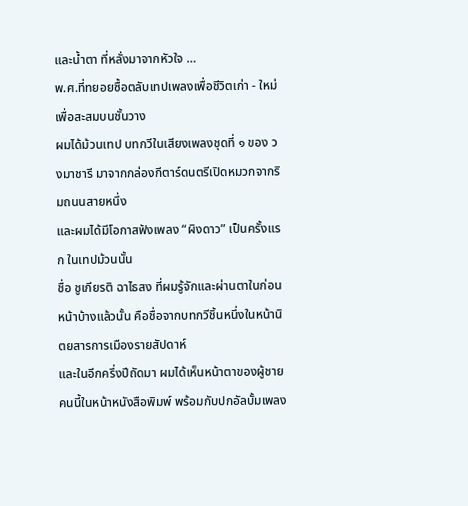และน้ำตา ที่หลั่งมาจากหัวใจ …
พ.ศ.ที่ทยอยซื้อตลับเทปเพลงเพื่อชีวิตเก่า - ใหม่ เพื่อสะสมบนชั้นวาง
ผมได้ม้วนเทป บทกวีในเสียงเพลงชุดที่ ๑ ของ วงมาชารี มาจากกล่องกีตาร์ดนตรีเปิดหมวกจากริมถนนสายหนึ่ง
และผมได้มีโอกาสฟังเพลง “ผิงดาว” เป็นครั้งแรก ในเทปม้วนนั้น
ชื่อ ชูเกียรติ ฉาไธสง ที่ผมรู้จักและผ่านตาในก่อนหน้าบ้างแล้วนั้น คือชื่อจากบทกวีชิ้นหนึ่งในหน้านิตยสารการเมืองรายสัปดาห์
และในอีกครึ่งปีถัดมา ผมได้เห็นหน้าตาของผู้ชายคนนี้ในหน้าหนังสือพิมพ์ พร้อมกับปกอัลบั้มเพลง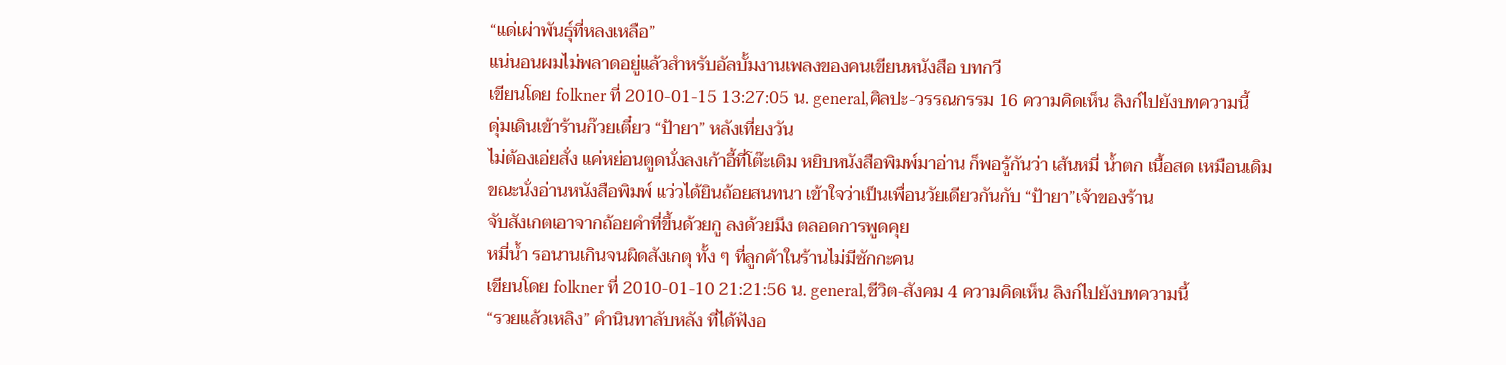“แด่เผ่าพันธุ์ที่หลงเหลือ”
แน่นอนผมไม่พลาดอยู่แล้วสำหรับอัลบั้มงานเพลงของคนเขียนหนังสือ บทกวี
เขียนโดย folkner ที่ 2010-01-15 13:27:05 น. general,ศิลปะ-วรรณกรรม 16 ความคิดเห็น ลิงก์ไปยังบทความนี้
ดุ่มเดินเข้าร้านก๊วยเตี๋ยว “ป้ายา” หลังเที่ยงวัน
ไม่ต้องเอ่ยสั่ง แค่หย่อนตูดนั่งลงเก้าอี้ที่โต๊ะเดิม หยิบหนังสือพิมพ์มาอ่าน ก็พอรู้กันว่า เส้นหมี่ น้ำตก เนื้อสด เหมือนเดิม
ขณะนั่งอ่านหนังสือพิมพ์ แว่วได้ยินถ้อยสนทนา เข้าใจว่าเป็นเพื่อนวัยเดียวกันกับ “ป้ายา”เจ้าของร้าน
จับสังเกตเอาจากถ้อยคำที่ขึ้นด้วยกู ลงด้วยมึง ตลอดการพูดคุย
หมี่น้ำ รอนานเกินจนผิดสังเกตุ ทั้ง ๆ ที่ลูกค้าในร้านไม่มีซักกะคน
เขียนโดย folkner ที่ 2010-01-10 21:21:56 น. general,ชีวิต-สังคม 4 ความคิดเห็น ลิงก์ไปยังบทความนี้
“รวยแล้วเหลิง” คำนินทาลับหลัง ที่ได้ฟังอ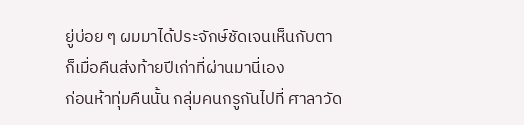ยู่บ่อย ๆ ผมมาได้ประจักษ์ชัดเจนเห็นกับตา
ก็เมื่อคืนส่งท้ายปีเก่าที่ผ่านมานี่เอง
ก่อนห้าทุ่มคืนนั้น กลุ่มคนกรูกันไปที่ ศาลาวัด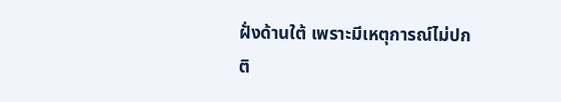ฝั่งด้านใต้ เพราะมีเหตุการณ์ไม่ปกติ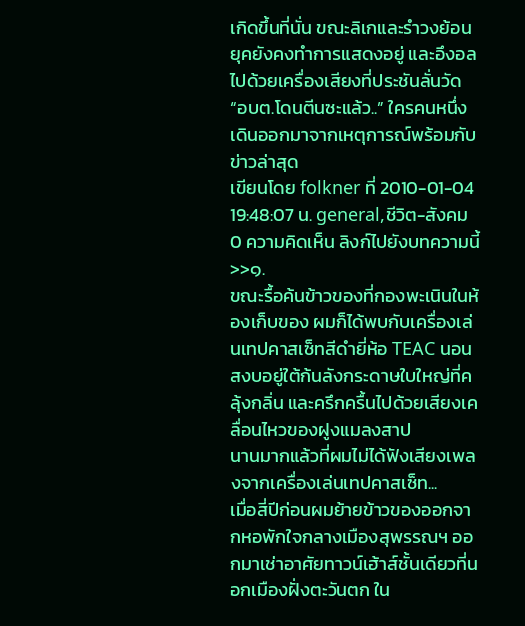เกิดขึ้นที่นั่น ขณะลิเกและรำวงย้อนยุคยังคงทำการแสดงอยู่ และอึงอลไปด้วยเครื่องเสียงที่ประชันลั่นวัด
“อบต.โดนตีนซะแล้ว..” ใครคนหนึ่งเดินออกมาจากเหตุการณ์พร้อมกับข่าวล่าสุด
เขียนโดย folkner ที่ 2010-01-04 19:48:07 น. general,ชีวิต-สังคม 0 ความคิดเห็น ลิงก์ไปยังบทความนี้
>>๑.
ขณะรื้อค้นข้าวของที่กองพะเนินในห้องเก็บของ ผมก็ได้พบกับเครื่องเล่นเทปคาสเซ็ทสีดำยี่ห้อ TEAC นอนสงบอยู่ใต้ก้นลังกระดาษใบใหญ่ที่คลุ้งกลิ่น และครึกครื้นไปด้วยเสียงเคลื่อนไหวของฝูงแมลงสาป
นานมากแล้วที่ผมไม่ได้ฟังเสียงเพลงจากเครื่องเล่นเทปคาสเซ็ท...
เมื่อสี่ปีก่อนผมย้ายข้าวของออกจากหอพักใจกลางเมืองสุพรรณฯ ออกมาเช่าอาศัยทาวน์เฮ้าส์ชั้นเดียวที่นอกเมืองฝั่งตะวันตก ใน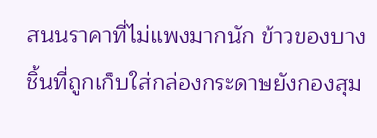สนนราคาที่ไม่แพงมากนัก ข้าวของบางชิ้นที่ถูกเก็บใส่กล่องกระดาษยังกองสุม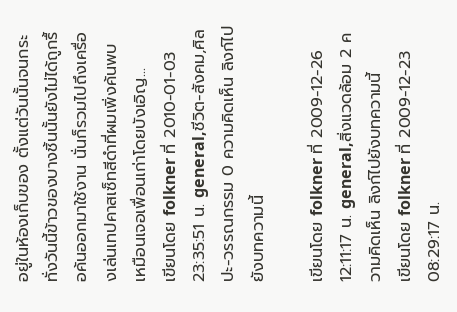อยู่ในห้องเก็บของ ตั้งแต่วันนั้นจนกระทั่งวันนี้ข้าวของบางชิ้นนั้นยังไม่ได้ถูกรื้อค้นออกมาใช้งาน นั่นก็รวมไปถึงเครื่องเล่นเทปคาสเซ็ทสีดำที่ผมเพิ่งค้นพบ
เหมือนเจอเพื่อนเก่าโดยบังเอิญ...
เขียนโดย folkner ที่ 2010-01-03 23:35:51 น. general,ชีวิต-สังคม,ศิลปะ-วรรณกรรม 0 ความคิดเห็น ลิงก์ไปยังบทความนี้

เขียนโดย folkner ที่ 2009-12-26 12:11:17 น. general,สิ่งแวดล้อม 2 ความคิดเห็น ลิงก์ไปยังบทความนี้
เขียนโดย folkner ที่ 2009-12-23 08:29:17 น.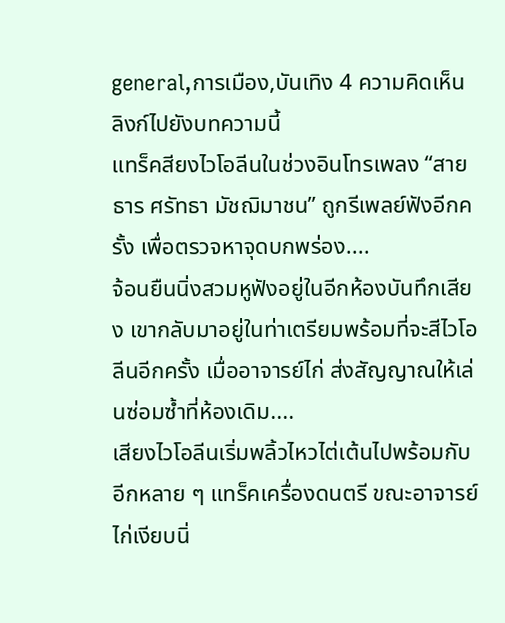general,การเมือง,บันเทิง 4 ความคิดเห็น ลิงก์ไปยังบทความนี้
แทร็คสียงไวโอลีนในช่วงอินโทรเพลง “สายธาร ศรัทธา มัชฌิมาชน” ถูกรีเพลย์ฟังอีกครั้ง เพื่อตรวจหาจุดบกพร่อง....
จ้อนยืนนิ่งสวมหูฟังอยู่ในอีกห้องบันทึกเสียง เขากลับมาอยู่ในท่าเตรียมพร้อมที่จะสีไวโอลีนอีกครั้ง เมื่ออาจารย์ไก่ ส่งสัญญาณให้เล่นซ่อมซ้ำที่ห้องเดิม....
เสียงไวโอลีนเริ่มพลิ้วไหวไต่เต้นไปพร้อมกับอีกหลาย ๆ แทร็คเครื่องดนตรี ขณะอาจารย์ไก่เงียบนิ่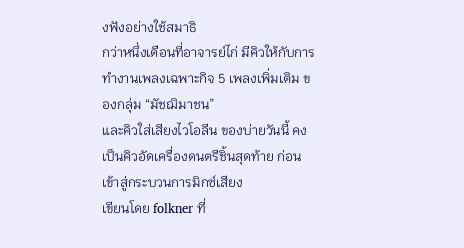งฟังอย่างใช้สมาธิ
กว่าหนึ่งเดือนที่อาจารย์ไก่ มีคิวให้กับการทำงานเพลงเฉพาะกิจ 5 เพลงเพิ่มเติม ของกลุ่ม “มัชฌิมาชน”
และคิวใส่เสียงไวโอลีน ของบ่ายวันนี้ คงเป็นคิวอัดเครื่องดนตรีชิ้นสุดท้าย ก่อนเข้าสู่กระบวนการมิกซ์เสียง
เขียนโดย folkner ที่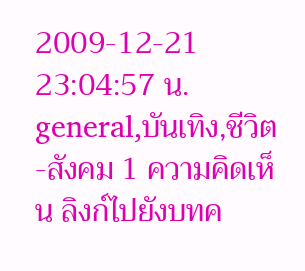2009-12-21 23:04:57 น. general,บันเทิง,ชีวิต-สังคม 1 ความคิดเห็น ลิงก์ไปยังบทค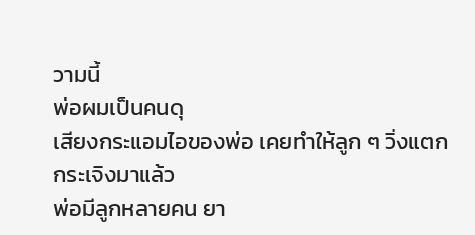วามนี้
พ่อผมเป็นคนดุ
เสียงกระแอมไอของพ่อ เคยทำให้ลูก ๆ วิ่งแตกกระเจิงมาแล้ว
พ่อมีลูกหลายคน ยา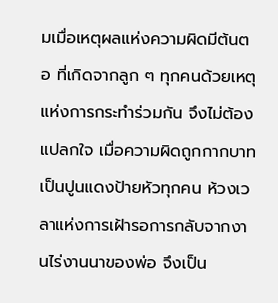มเมื่อเหตุผลแห่งความผิดมีต้นตอ ที่เกิดจากลูก ๆ ทุกคนด้วยเหตุแห่งการกระทำร่วมกัน จึงไม่ต้องแปลกใจ เมื่อความผิดถูกกากบาทเป็นปูนแดงป้ายหัวทุกคน ห้วงเวลาแห่งการเฝ้ารอการกลับจากงานไร่งานนาของพ่อ จึงเป็น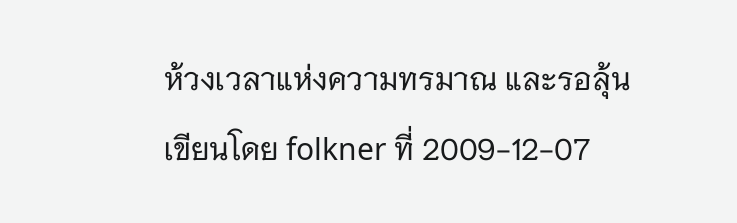ห้วงเวลาแห่งความทรมาณ และรอลุ้น
เขียนโดย folkner ที่ 2009-12-07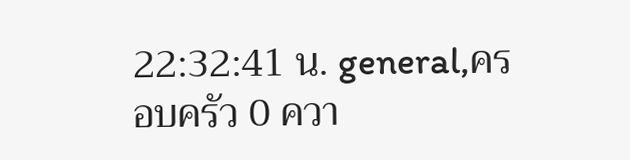22:32:41 น. general,ครอบครัว 0 ควา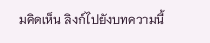มคิดเห็น ลิงก์ไปยังบทความนี้